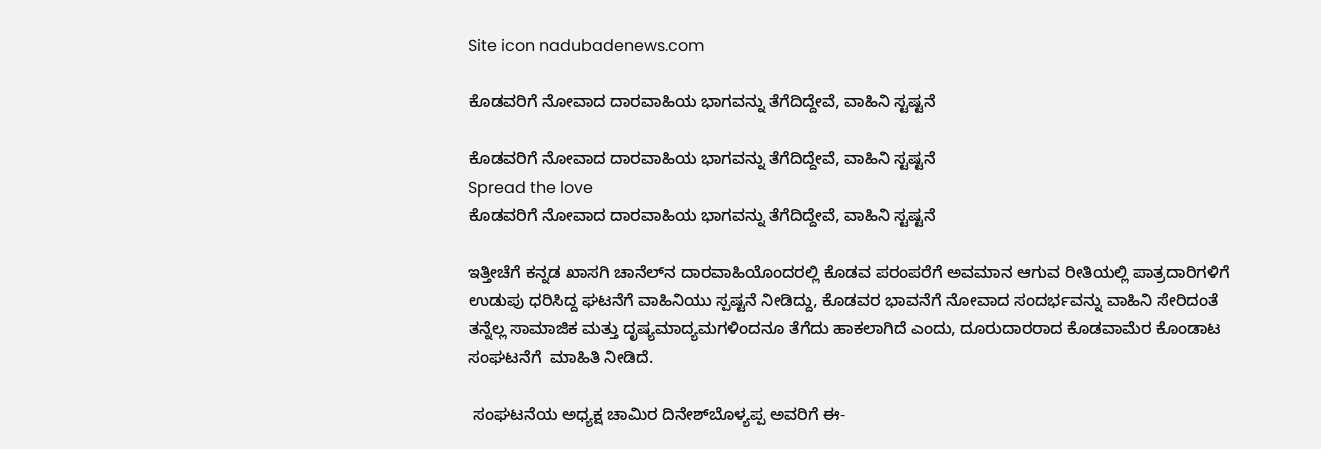Site icon nadubadenews.com

ಕೊಡವರಿಗೆ ನೋವಾದ ದಾರವಾಹಿಯ ಭಾಗವನ್ನು ತೆಗೆದಿದ್ದೇವೆ, ವಾಹಿನಿ ಸ್ಟಷ್ಟನೆ

ಕೊಡವರಿಗೆ ನೋವಾದ ದಾರವಾಹಿಯ ಭಾಗವನ್ನು ತೆಗೆದಿದ್ದೇವೆ, ವಾಹಿನಿ ಸ್ಟಷ್ಟನೆ
Spread the love
ಕೊಡವರಿಗೆ ನೋವಾದ ದಾರವಾಹಿಯ ಭಾಗವನ್ನು ತೆಗೆದಿದ್ದೇವೆ, ವಾಹಿನಿ ಸ್ಟಷ್ಟನೆ

ಇತ್ತೀಚೆಗೆ ಕನ್ನಡ ಖಾಸಗಿ ಚಾನೆಲ್‌ನ ದಾರವಾಹಿಯೊಂದರಲ್ಲಿ ಕೊಡವ ಪರಂಪರೆಗೆ ಅವಮಾನ ಆಗುವ ರೀತಿಯಲ್ಲಿ ಪಾತ್ರದಾರಿಗಳಿಗೆ ಉಡುಪು ಧರಿಸಿದ್ದ ಘಟನೆಗೆ ವಾಹಿನಿಯು ಸ್ಪಷ್ಟನೆ ನೀಡಿದ್ದು, ಕೊಡವರ ಭಾವನೆಗೆ ನೋವಾದ ಸಂದರ್ಭವನ್ನು ವಾಹಿನಿ ಸೇರಿದಂತೆ ತನ್ನೆಲ್ಲ ಸಾಮಾಜಿಕ ಮತ್ತು ದೃಷ್ಯಮಾದ್ಯಮಗಳಿಂದನೂ ತೆಗೆದು ಹಾಕಲಾಗಿದೆ ಎಂದು, ದೂರುದಾರರಾದ ಕೊಡವಾಮೆರ ಕೊಂಡಾಟ ಸಂಘಟನೆಗೆ  ಮಾಹಿತಿ ನೀಡಿದೆ.

 ಸಂಘಟನೆಯ ಅಧ್ಯಕ್ಷ ಚಾಮಿರ ದಿನೇಶ್‌ಬೊಳ್ಯಪ್ಪ ಅವರಿಗೆ ಈ-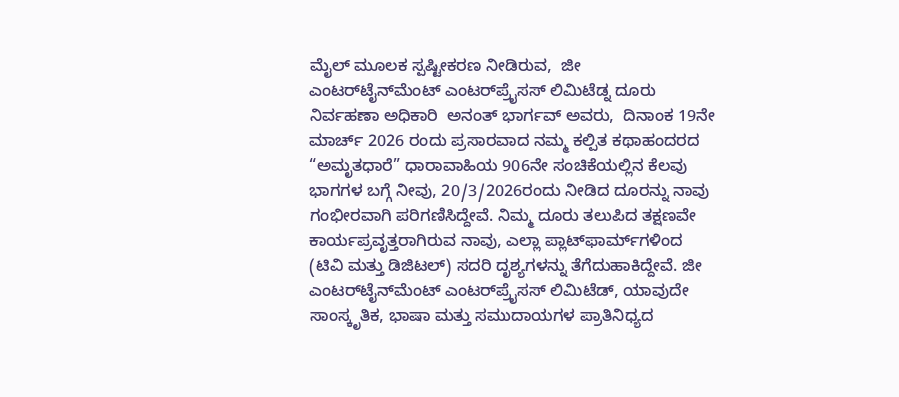ಮೈಲ್‌ ಮೂಲಕ ಸ್ಪಷ್ಟೀಕರಣ ನೀಡಿರುವ,  ಜೀ ಎಂಟರ್‌ಟೈನ್‌ಮೆಂಟ್ ಎಂಟರ್‌ಪ್ರೈಸಸ್ ಲಿಮಿಟೆಡ್ನ ದೂರು ನಿರ್ವಹಣಾ ಅಧಿಕಾರಿ  ಅನಂತ್ ಭಾರ್ಗವ್ ಅವರು,  ದಿನಾಂಕ 19ನೇ ಮಾರ್ಚ್ 2026 ರಂದು ಪ್ರಸಾರವಾದ ನಮ್ಮ ಕಲ್ಪಿತ ಕಥಾಹಂದರದ “ಅಮೃತಧಾರೆ” ಧಾರಾವಾಹಿಯ 906ನೇ ಸಂಚಿಕೆಯಲ್ಲಿನ ಕೆಲವು ಭಾಗಗಳ ಬಗ್ಗೆ ನೀವು, 20/3/2026ರಂದು ನೀಡಿದ ದೂರನ್ನು ನಾವು ಗಂಭೀರವಾಗಿ ಪರಿಗಣಿಸಿದ್ದೇವೆ. ನಿಮ್ಮ ದೂರು ತಲುಪಿದ ತಕ್ಷಣವೇ ಕಾರ್ಯಪ್ರವೃತ್ತರಾಗಿರುವ ನಾವು, ಎಲ್ಲಾ ಪ್ಲಾಟ್‌ಫಾರ್ಮ್‌ಗಳಿಂದ (ಟಿವಿ ಮತ್ತು ಡಿಜಿಟಲ್) ಸದರಿ ದೃಶ್ಯಗಳನ್ನು ತೆಗೆದುಹಾಕಿದ್ದೇವೆ. ಜೀ ಎಂಟರ್‌ಟೈನ್‌ಮೆಂಟ್ ಎಂಟರ್‌ಪ್ರೈಸಸ್ ಲಿಮಿಟೆಡ್, ಯಾವುದೇ ಸಾಂಸ್ಕೃತಿಕ, ಭಾಷಾ ಮತ್ತು ಸಮುದಾಯಗಳ ಪ್ರಾತಿನಿಧ್ಯದ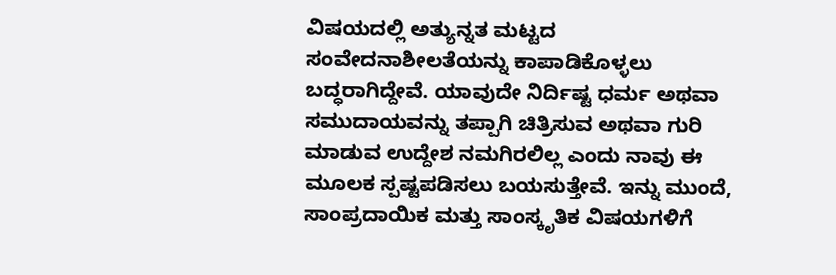ವಿಷಯದಲ್ಲಿ ಅತ್ಯುನ್ನತ ಮಟ್ಟದ ಸಂವೇದನಾಶೀಲತೆಯನ್ನು ಕಾಪಾಡಿಕೊಳ್ಳಲು ಬದ್ಧರಾಗಿದ್ದೇವೆ. ಯಾವುದೇ ನಿರ್ದಿಷ್ಟ ಧರ್ಮ ಅಥವಾ ಸಮುದಾಯವನ್ನು ತಪ್ಪಾಗಿ ಚಿತ್ರಿಸುವ ಅಥವಾ ಗುರಿ ಮಾಡುವ ಉದ್ದೇಶ ನಮಗಿರಲಿಲ್ಲ ಎಂದು ನಾವು ಈ ಮೂಲಕ ಸ್ಪಷ್ಟಪಡಿಸಲು ಬಯಸುತ್ತೇವೆ. ಇನ್ನು ಮುಂದೆ, ಸಾಂಪ್ರದಾಯಿಕ ಮತ್ತು ಸಾಂಸ್ಕೃತಿಕ ವಿಷಯಗಳಿಗೆ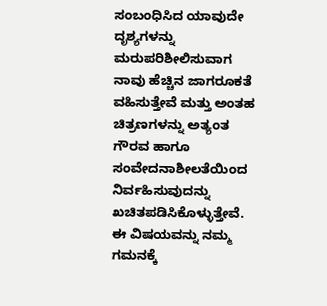ಸಂಬಂಧಿಸಿದ ಯಾವುದೇ ದೃಶ್ಯಗಳನ್ನು ಮರುಪರಿಶೀಲಿಸುವಾಗ ನಾವು ಹೆಚ್ಚಿನ ಜಾಗರೂಕತೆ ವಹಿಸುತ್ತೇವೆ ಮತ್ತು ಅಂತಹ ಚಿತ್ರಣಗಳನ್ನು ಅತ್ಯಂತ ಗೌರವ ಹಾಗೂ ಸಂವೇದನಾಶೀಲತೆಯಿಂದ ನಿರ್ವಹಿಸುವುದನ್ನು ಖಚಿತಪಡಿಸಿಕೊಳ್ಳುತ್ತೇವೆ.  ಈ ವಿಷಯವನ್ನು ನಮ್ಮ ಗಮನಕ್ಕೆ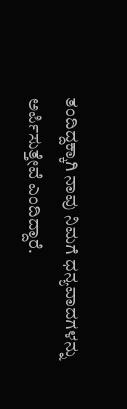ತಂದಿದ್ದಕ್ಕಾಗಿ ನಾವು ನಿಮಗೆ ಧನ್ಯವಾದಗಳನ್ನು ಅರ್ಪಿಸುತ್ತೇವೆ ಎಂದಿದ್ದಾರೆ.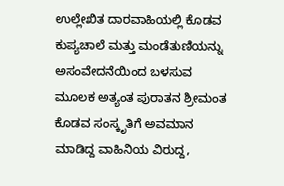ಉಲ್ಲೇಖಿತ ದಾರವಾಹಿಯಲ್ಲಿ ಕೊಡವ ಕುಪ್ಯಚಾಲೆ ಮತ್ತು ಮಂಡೆತುಣಿಯನ್ನು ಅಸಂವೇದನೆಯಿಂದ ಬಳಸುವ ಮೂಲಕ ಅತ್ಯಂತ ಪುರಾತನ ಶ್ರೀಮಂತ ಕೊಡವ ಸಂಸ್ಕೃತಿಗೆ ಅವಮಾನ ಮಾಡಿದ್ದ ವಾಹಿನಿಯ ವಿರುದ್ದ,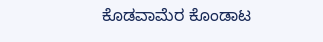ಕೊಡವಾಮೆರ ಕೊಂಡಾಟ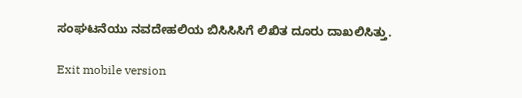ಸಂಘಟನೆಯು ನವದೇಹಲಿಯ ಬಿಸಿಸಿಸಿಗೆ ಲಿಖಿತ ದೂರು ದಾಖಲಿಸಿತ್ತು.

Exit mobile version